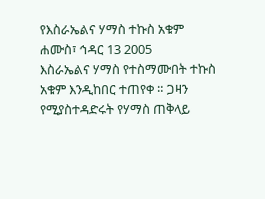የእስራኤልና ሃማስ ተኩስ አቁም
ሐሙስ፣ ኅዳር 13 2005
እስራኤልና ሃማስ የተስማሙበት ተኩስ አቁም እንዲከበር ተጠየቀ ። ጋዛን የሚያስተዳድሩት የሃማስ ጠቅላይ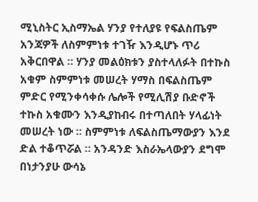ሚኒስትር ኢስማኤል ሃንያ የተለያዩ የፍልስጤም አንጃዎች ለስምምነቱ ተገዥ እንዲሆኑ ጥሪ አቅርበዋል ። ሃንያ መልዕክቱን ያስተላለፉት በተኩስ አቁም ስምምነቱ መሠረት ሃማስ በፍልስጤም ምድር የሚንቀሳቀሱ ሌሎች የሚሊሽያ ቡድኖች ተኩስ አቁሙን እንዲያከብሩ በተጣለበት ሃላፊነት መሠረት ነው ። ስምምነቱ ለፍልስጤማውያን እንደ ድል ተቆጥሯል ። አንዳንድ እስራኤላውያን ደግሞ በነታንያሁ ውሳኔ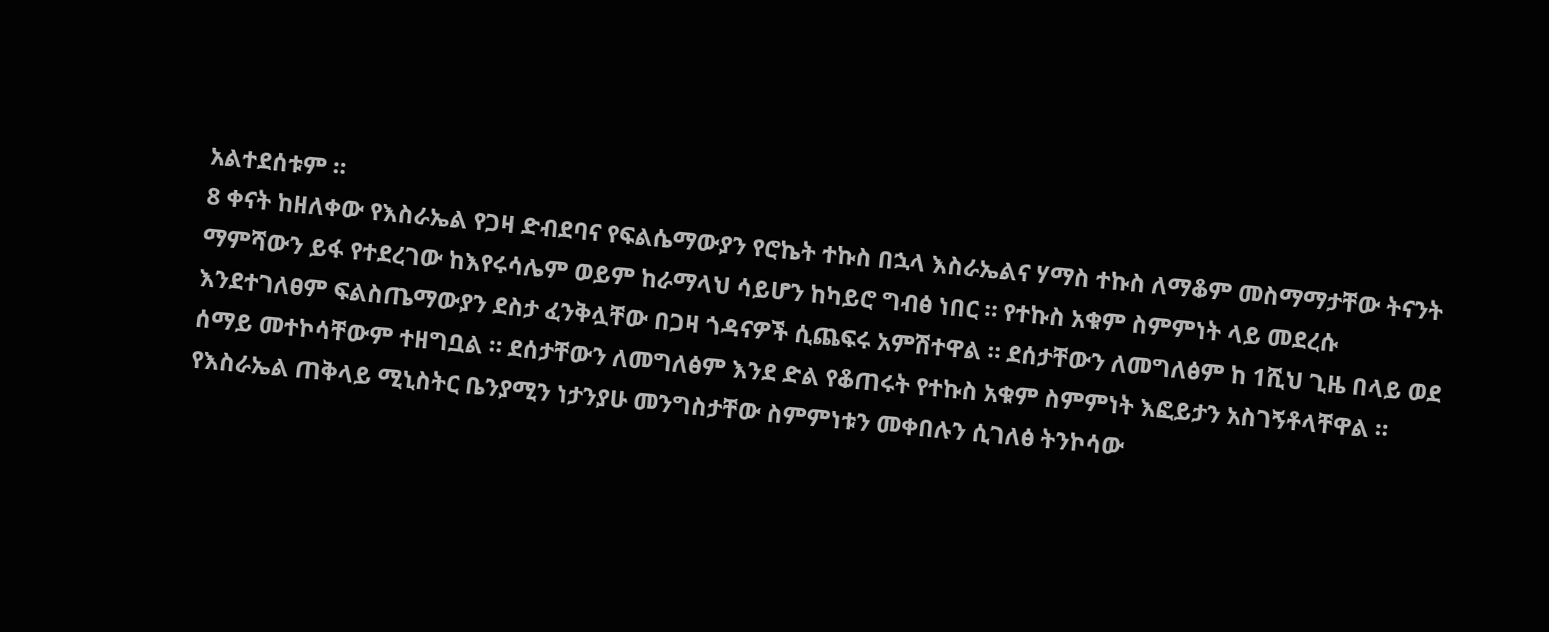አልተደሰቱም ።
8 ቀናት ከዘለቀው የእስራኤል የጋዛ ድብደባና የፍልሴማውያን የሮኬት ተኩስ በኋላ እስራኤልና ሃማስ ተኩስ ለማቆም መስማማታቸው ትናንት ማምሻውን ይፋ የተደረገው ከእየሩሳሌም ወይም ከራማላህ ሳይሆን ከካይሮ ግብፅ ነበር ። የተኩስ አቁም ስምምነት ላይ መደረሱ እንደተገለፀም ፍልስጤማውያን ደስታ ፈንቅሏቸው በጋዛ ጎዳናዎች ሲጨፍሩ አምሽተዋል ። ደሰታቸውን ለመግለፅም ከ 1ሺህ ጊዜ በላይ ወደ ሰማይ መተኮሳቸውም ተዘግቧል ። ደሰታቸውን ለመግለፅም እንደ ድል የቆጠሩት የተኩስ አቁም ስምምነት እፎይታን አስገኝቶላቸዋል ። የእስራኤል ጠቅላይ ሚኒስትር ቤንያሚን ነታንያሁ መንግስታቸው ስምምነቱን መቀበሉን ሲገለፅ ትንኮሳው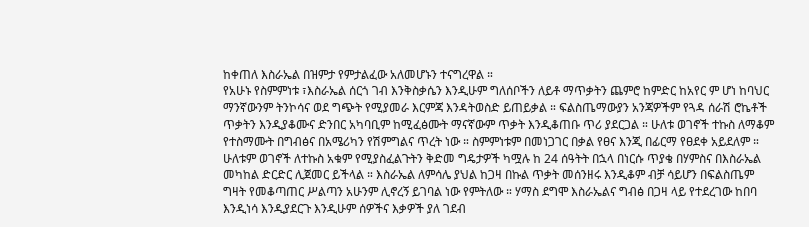ከቀጠለ እስራኤል በዝምታ የምታልፈው አለመሆኑን ተናግረዋል ።
የአሁኑ የስምምነቱ ፣እስራኤል ሰርጎ ገብ እንቅስቃሴን እንዲሁም ግለሰቦችን ለይቶ ማጥቃትን ጨምሮ ከምድር ከአየር ም ሆነ ከባህር ማንኛውንም ትንኮሳና ወደ ግጭት የሚያመራ እርምጃ እንዳትወስድ ይጠይቃል ። ፍልስጤማውያን አንጃዎችም የጓዳ ሰራሽ ሮኬቶች ጥቃትን እንዲያቆሙና ድንበር አካባቢም ከሚፈፅሙት ማናኛውም ጥቃት እንዲቆጠቡ ጥሪ ያደርጋል ። ሁለቱ ወገኖች ተኩስ ለማቆም የተስማሙት በግብፅና በአሜሪካን የሽምግልና ጥረት ነው ። ስምምነቱም በመነጋገር በቃል የፀና እንጂ በፊርማ የፀደቀ አይደለም ። ሁለቱም ወገኖች ለተኩስ አቁም የሚያስፈልጉትን ቅድመ ግዴታዎች ካሟሉ ከ 24 ሰዓትት በኋላ በነርሱ ጥያቄ በሃምስና በእስራኤል መካከል ድርድር ሊጀመር ይችላል ። እስራኤል ለምሳሌ ያህል ከጋዛ በኩል ጥቃት መሰንዘሩ እንዲቆም ብቻ ሳይሆን በፍልስጤም ግዛት የመቆጣጠር ሥልጣን አሁንም ሊኖረኝ ይገባል ነው የምትለው ። ሃማስ ደግሞ እስራኤልና ግብፅ በጋዛ ላይ የተደረገው ከበባ እንዲነሳ እንዲያደርጉ እንዲሁም ሰዎችና እቃዎች ያለ ገደብ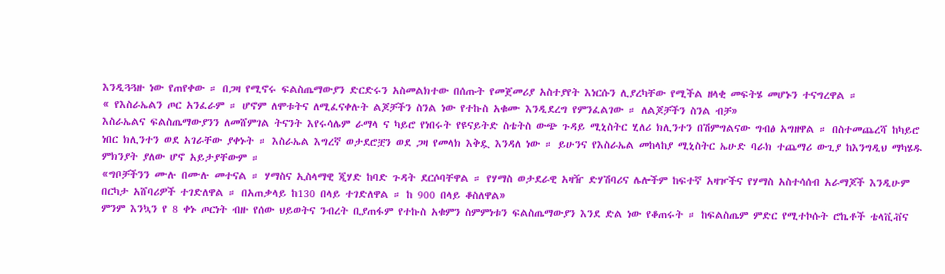እንዲጓጓዙ ነው የጠየቀው ። በጋዛ የሚኖሩ ፍልስጤማውያን ድርድሩን አስመልክተው በሰጡት የመጀመሪያ አስተያየት እነርሱን ሊያረካቸው የሚችል ዘላቂ መፍትሄ መሆኑን ተናግረዋል ።
« የእስራኤልን ጦር አንፈራም ። ሆኖም ለሞቱትና ለሚፈናቀሉት ልጆቻችን ስንል ነው የተኩስ አቁሙ እንዲደረግ የምንፈልገው ። ለልጆቻችን ስንል ብቻ»
እስራኤልና ፍልስጤማውያንን ለመሸምገል ትናንት እየሩሳሌም ራማላ ና ካይሮ የነበሩት የዩናይትድ ስቴትስ ውጭ ጉዳይ ሚኒስትር ሂለሪ ክሊንተን በሽምግልናው ግብፅ አግዘዋል ። በስተመጨረሻ ከካይሮ ነበር ክሊንተን ወደ አገራቸው ያቀኑት ። እስራኤል እግረኛ ወታደሮቿን ወደ ጋዛ የመላክ እቅዷ እንዳለ ነው ። ይሁንና የእስራኤል መከላከያ ሚኒስትር ኤሁድ ባራክ ተጨማሪ ውጊያ ከእንግዲህ ማካሄዱ ምክንያት ያለው ሆኖ አይታያቸውም ።
«ግቦቻችንን ሙሉ በሙሉ መተናል ። ሃማስና ኢስላማዊ ጂሃድ ከባድ ጉዳት ደርሶባቸዋል ። የሃማስ ወታደራዊ አዛዥ ድሃሽባሪና ሌሎችም ከፍተኛ አዛዦችና የሃማስ አስተሳሰብ አራማጆች እንዲሁም በርካታ አሸባሪዎች ተገድለዋል ። በአጠቃላይ ከ130 በላይ ተገድለዋል ። ከ 900 በላይ ቆስለዋል»
ምንም እንኳን የ 8 ቀኑ ጦርነት ብዙ የሰው ህይወትና ንብረት ቢያጠፋም የተኩስ አቁምን ስምምነቱን ፍልስጤማውያን እንደ ድል ነው የቆጠሩት ። ከፍልስጤም ምድር የሚተኮሱት ሮኬቶች ቴላቪቭና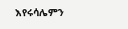እየሩሳሌምን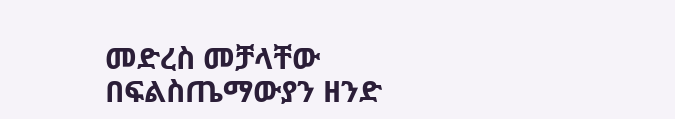መድረስ መቻላቸው በፍልስጤማውያን ዘንድ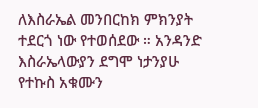ለእስራኤል መንበርከክ ምክንያት ተደርጎ ነው የተወሰደው ። አንዳንድ እስራኤላውያን ደግሞ ነታንያሁ የተኩስ አቁሙን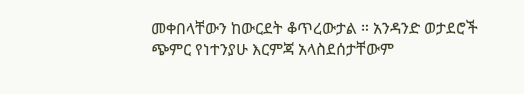መቀበላቸውን ከውርደት ቆጥረውታል ። አንዳንድ ወታደሮች ጭምር የነተንያሁ እርምጃ አላስደሰታቸውም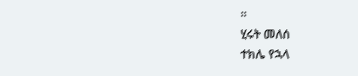።
ሂሩት መለሰ
ተክሌ የኋላ